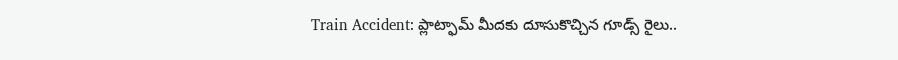Train Accident: ప్లాట్ఫామ్ మీదకు దూసుకొచ్చిన గూడ్స్ రైలు..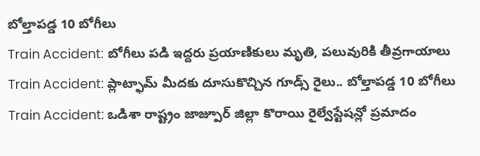బోల్తాపడ్డ 10 బోగీలు
Train Accident: బోగీలు పడి ఇద్దరు ప్రయాణికులు మృతి, పలువురికి తీవ్రగాయాలు
Train Accident: ప్లాట్ఫామ్ మీదకు దూసుకొచ్చిన గూడ్స్ రైలు.. బోల్తాపడ్డ 10 బోగీలు
Train Accident: ఒడిశా రాష్ట్రం జాజ్పూర్ జిల్లా కొరాయి రైల్వేస్టేషన్లో ప్రమాదం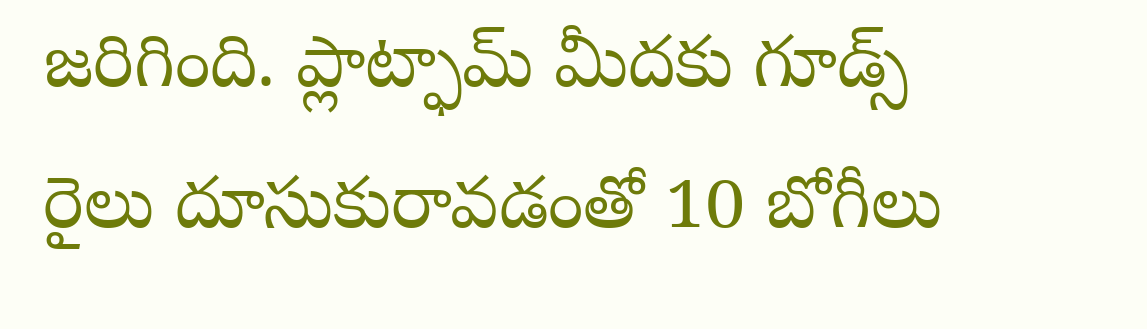జరిగింది. ప్లాట్ఫామ్ మీదకు గూడ్స్ రైలు దూసుకురావడంతో 10 బోగీలు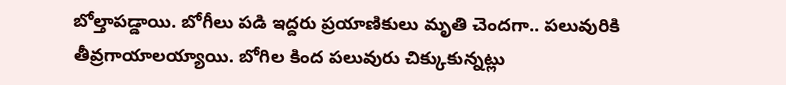బోల్తాపడ్డాయి. బోగీలు పడి ఇద్దరు ప్రయాణికులు మృతి చెందగా.. పలువురికి తీవ్రగాయాలయ్యాయి. బోగిల కింద పలువురు చిక్కుకున్నట్లు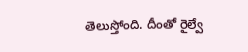తెలుస్తోంది. దీంతో రైల్వే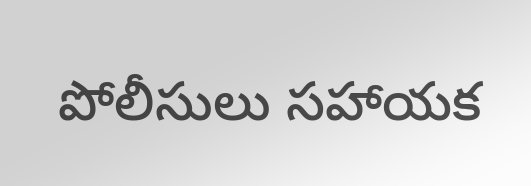పోలీసులు సహాయక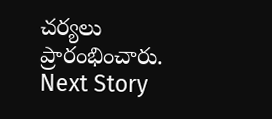చర్యలు ప్రారంభించారు.
Next Story